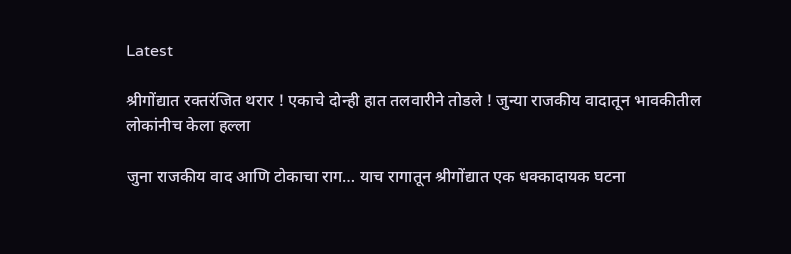Latest

श्रीगोंद्यात रक्तरंजित थरार ! एकाचे दोन्ही हात तलवारीने तोडले ! जुन्या राजकीय वादातून भावकीतील लोकांनीच केला हल्ला

जुना राजकीय वाद आणि टोकाचा राग… याच रागातून श्रीगोंद्यात एक धक्कादायक घटना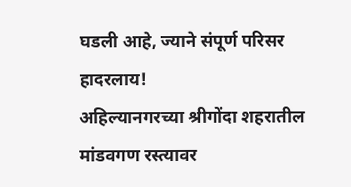घडली आहे, ज्याने संपूर्ण परिसर हादरलाय!
अहिल्यानगरच्या श्रीगोंदा शहरातील मांडवगण रस्त्यावर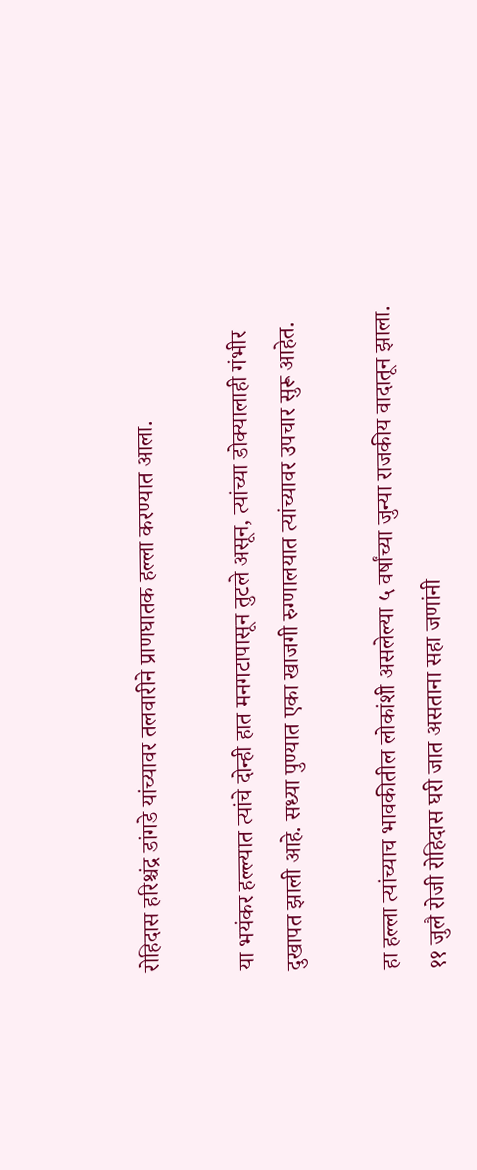रोहिदास हरिश्चंद्र डांगडे यांच्यावर तलवारीने प्राणघातक हल्ला करण्यात आला.

या भयंकर हल्ल्यात त्यांचे दोन्ही हात मनगटापासून तुटले असून, त्यांच्या डोक्यालाही गंभीर दुखापत झाली आहे. सध्या पुण्यात एका खाजगी रुग्णालयात त्यांच्यावर उपचार सुरू आहेत.

हा हल्ला त्यांच्याच भावकीतील लोकांशी असलेल्या ५ वर्षांच्या जुन्या राजकीय वादातून झाला. ११ जुलै रोजी रोहिदास घरी जात असताना सहा जणांनी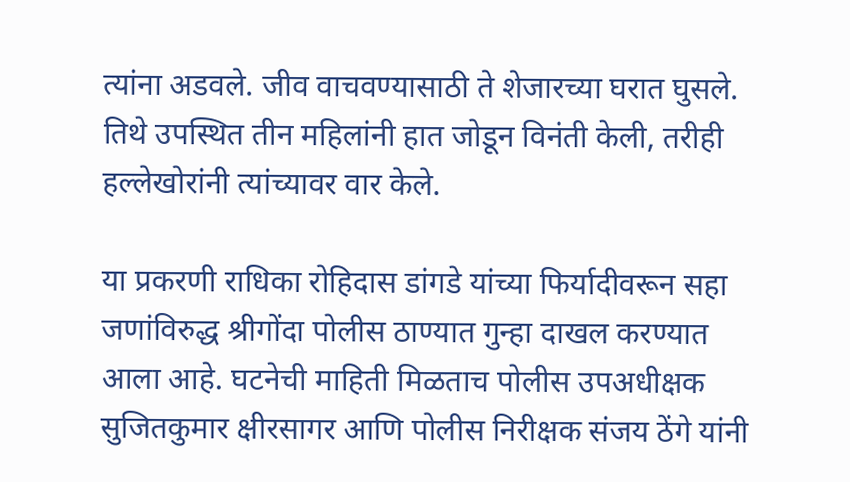त्यांना अडवले. जीव वाचवण्यासाठी ते शेजारच्या घरात घुसले. तिथे उपस्थित तीन महिलांनी हात जोडून विनंती केली, तरीही हल्लेखोरांनी त्यांच्यावर वार केले.

या प्रकरणी राधिका रोहिदास डांगडे यांच्या फिर्यादीवरून सहा जणांविरुद्ध श्रीगोंदा पोलीस ठाण्यात गुन्हा दाखल करण्यात आला आहे. घटनेची माहिती मिळताच पोलीस उपअधीक्षक सुजितकुमार क्षीरसागर आणि पोलीस निरीक्षक संजय ठेंगे यांनी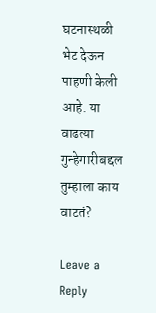घटनास्थळी भेट देऊन पाहणी केली आहे. या वाढत्या गुन्हेगारीबद्दल तुम्हाला काय वाटतं?

Leave a Reply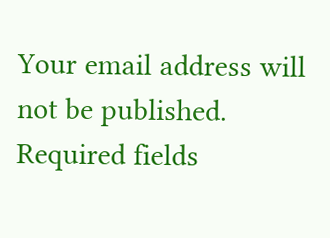Your email address will not be published. Required fields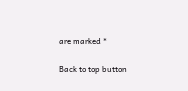are marked *

Back to top button